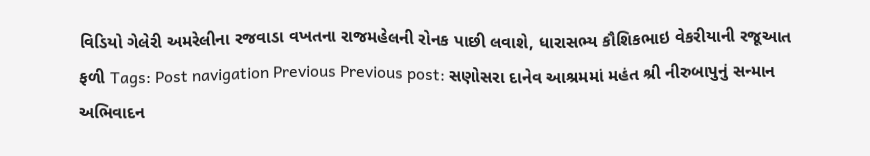વિડિયો ગેલેરી અમરેલીના રજવાડા વખતના રાજમહેલની રોનક પાછી લવાશે, ધારાસભ્ય કૌશિકભાઇ વેકરીયાની રજૂઆત ફળી Tags: Post navigation Previous Previous post: સણોસરા દાનેવ આશ્રમમાં મહંત શ્રી નીરુબાપુનું સન્માન અભિવાદન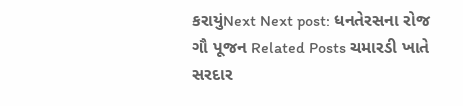કરાયુંNext Next post: ધનતેરસના રોજ ગૌ પૂજન Related Posts ચમારડી ખાતે સરદાર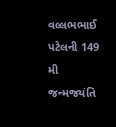વલ્લભભાઈ પટેલની 149 મી જન્મજયંતિ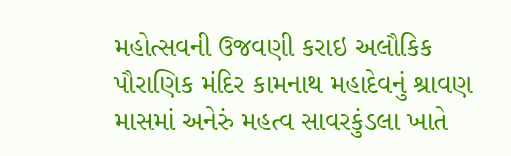મહોત્સવની ઉજવણી કરાઇ અલૌકિક પૌરાણિક મંદિર કામનાથ મહાદેવનું શ્રાવણ માસમાં અનેરું મહત્વ સાવરકુંડલા ખાતે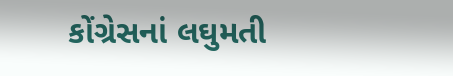કોંગ્રેસનાં લઘુમતી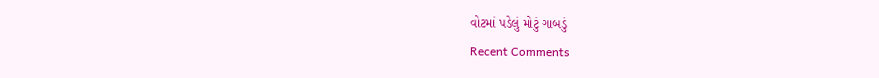વોટમાં પડેલું મોટું ગાબડું
Recent Comments